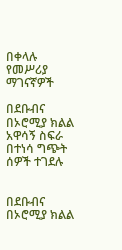በቀላሉ የመሥሪያ ማገናኛዎች

በደቡብና በኦሮሚያ ክልል አዋሳኝ ስፍራ በተነሳ ግጭት ሰዎች ተገደሉ


በደቡብና በኦሮሚያ ክልል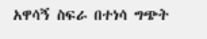አዋሳኝ ስፍራ በተነሳ ግጭት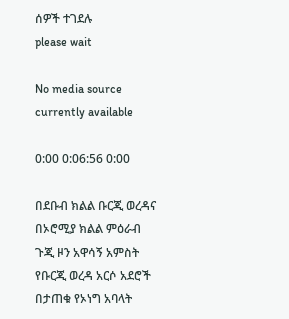ሰዎች ተገደሉ
please wait

No media source currently available

0:00 0:06:56 0:00

በደቡብ ክልል ቡርጂ ወረዳና በኦሮሚያ ክልል ምዕራብ ጉጂ ዞን አዋሳኝ አምስት የቡርጂ ወረዳ አርሶ አደሮች በታጠቁ የኦነግ አባላት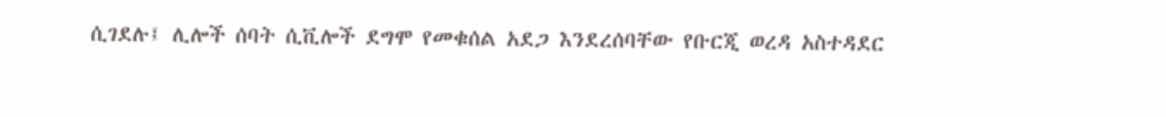ሲገደሉ፤ ሊሎች ሰባት ሲቪሎች ደግሞ የመቁሰል አደጋ እንደረሰባቸው የቡርጂ ወረዳ አስተዳደር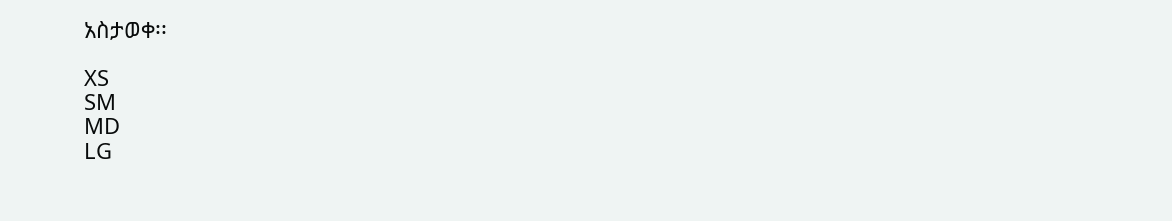አስታወቀ፡፡

XS
SM
MD
LG